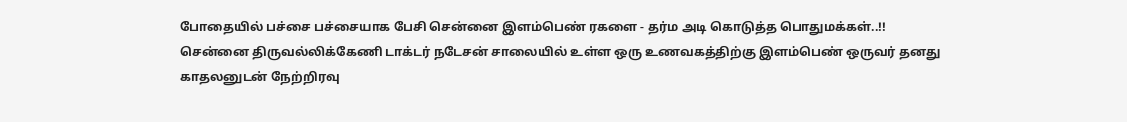போதையில் பச்சை பச்சையாக பேசி சென்னை இளம்பெண் ரகளை - தர்ம அடி கொடுத்த பொதுமக்கள்..!!
சென்னை திருவல்லிக்கேணி டாக்டர் நடேசன் சாலையில் உள்ள ஒரு உணவகத்திற்கு இளம்பெண் ஒருவர் தனது காதலனுடன் நேற்றிரவு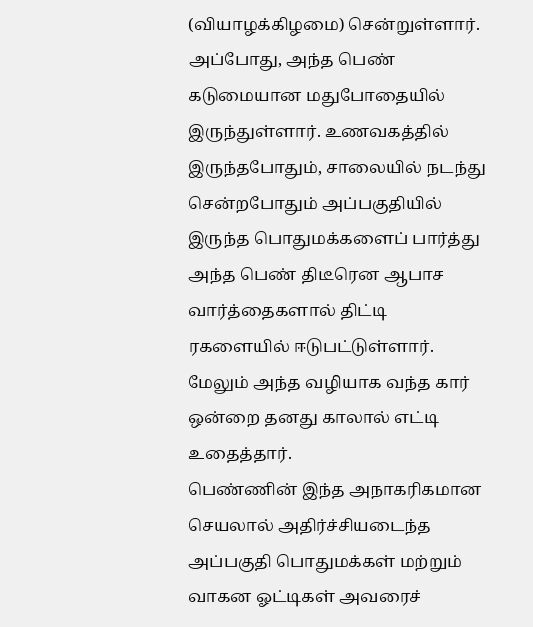(வியாழக்கிழமை) சென்றுள்ளார். அப்போது, அந்த பெண் கடுமையான மதுபோதையில் இருந்துள்ளார். உணவகத்தில் இருந்தபோதும், சாலையில் நடந்து சென்றபோதும் அப்பகுதியில் இருந்த பொதுமக்களைப் பார்த்து அந்த பெண் திடீரென ஆபாச வார்த்தைகளால் திட்டி ரகளையில் ஈடுபட்டுள்ளார். மேலும் அந்த வழியாக வந்த கார் ஒன்றை தனது காலால் எட்டி உதைத்தார்.
பெண்ணின் இந்த அநாகரிகமான செயலால் அதிர்ச்சியடைந்த அப்பகுதி பொதுமக்கள் மற்றும் வாகன ஓட்டிகள் அவரைச்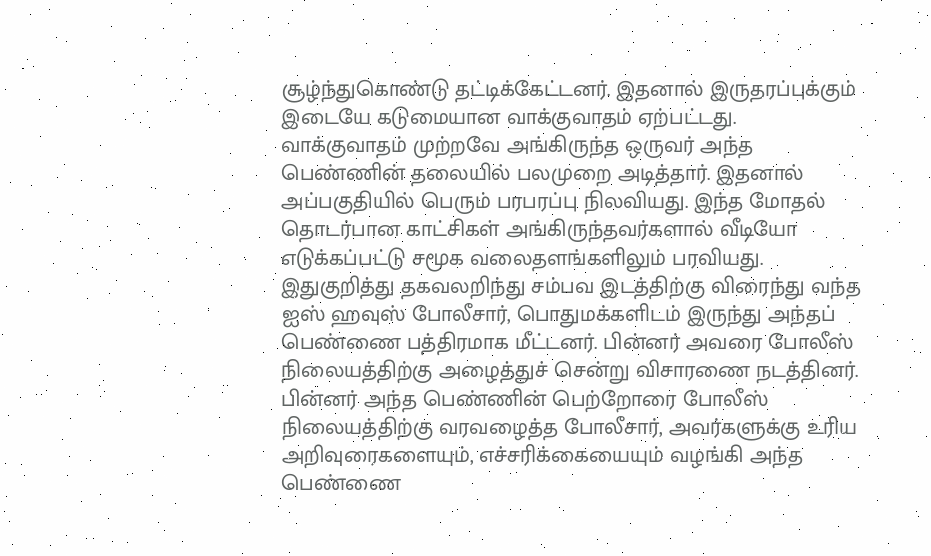சூழ்ந்துகொண்டு தட்டிக்கேட்டனர். இதனால் இருதரப்புக்கும் இடையே கடுமையான வாக்குவாதம் ஏற்பட்டது. வாக்குவாதம் முற்றவே அங்கிருந்த ஒருவர் அந்த பெண்ணின் தலையில் பலமுறை அடித்தார். இதனால் அப்பகுதியில் பெரும் பரபரப்பு நிலவியது. இந்த மோதல் தொடர்பான காட்சிகள் அங்கிருந்தவர்களால் வீடியோ எடுக்கப்பட்டு சமூக வலைதளங்களிலும் பரவியது.
இதுகுறித்து தகவலறிந்து சம்பவ இடத்திற்கு விரைந்து வந்த ஐஸ் ஹவுஸ் போலீசார், பொதுமக்களிடம் இருந்து அந்தப் பெண்ணை பத்திரமாக மீட்டனர். பின்னர் அவரை போலீஸ் நிலையத்திற்கு அழைத்துச் சென்று விசாரணை நடத்தினர். பின்னர் அந்த பெண்ணின் பெற்றோரை போலீஸ் நிலையத்திற்கு வரவழைத்த போலீசார், அவர்களுக்கு உரிய அறிவுரைகளையும், எச்சரிக்கையையும் வழங்கி அந்த பெண்ணை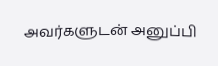அவர்களுடன் அனுப்பி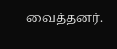வைத்தனர்.